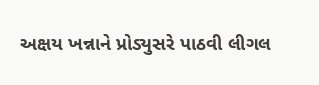અક્ષય ખન્નાને પ્રોડ્યુસરે પાઠવી લીગલ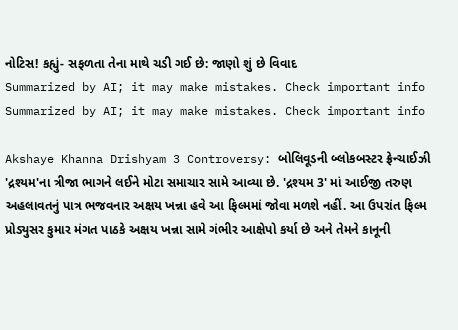નોટિસ! કહ્યું- સફળતા તેના માથે ચડી ગઈ છે: જાણો શું છે વિવાદ
Summarized by AI; it may make mistakes. Check important info
Summarized by AI; it may make mistakes. Check important info

Akshaye Khanna Drishyam 3 Controversy: બોલિવૂડની બ્લોકબસ્ટર ફ્રેન્ચાઈઝી 'દ્રશ્યમ'ના ત્રીજા ભાગને લઈને મોટા સમાચાર સામે આવ્યા છે. 'દ્રશ્યમ 3' માં આઈજી તરુણ અહલાવતનું પાત્ર ભજવનાર અક્ષય ખન્ના હવે આ ફિલ્મમાં જોવા મળશે નહીં. આ ઉપરાંત ફિલ્મ પ્રોડ્યુસર કુમાર મંગત પાઠકે અક્ષય ખન્ના સામે ગંભીર આક્ષેપો કર્યા છે અને તેમને કાનૂની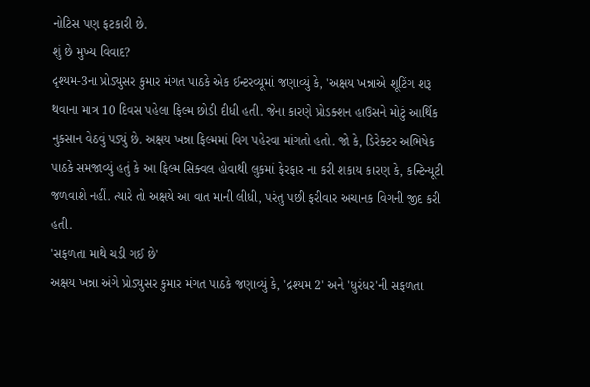નોટિસ પણ ફટકારી છે.
શું છે મુખ્ય વિવાદ?
દૃશ્યમ-3ના પ્રોડ્યુસર કુમાર મંગત પાઠકે એક ઈન્ટરવ્યૂમાં જણાવ્યું કે, 'અક્ષય ખન્નાએ શૂટિંગ શરૂ થવાના માત્ર 10 દિવસ પહેલા ફિલ્મ છોડી દીધી હતી. જેના કારણે પ્રોડક્શન હાઉસને મોટું આર્થિક નુકસાન વેઠવું પડ્યું છે. અક્ષય ખન્ના ફિલ્મમાં વિગ પહેરવા માંગતો હતો. જો કે, ડિરેક્ટર અભિષેક પાઠકે સમજાવ્યું હતું કે આ ફિલ્મ સિક્વલ હોવાથી લુકમાં ફેરફાર ના કરી શકાય કારણ કે, કન્ટિન્યૂટી જળવાશે નહીં. ત્યારે તો અક્ષયે આ વાત માની લીધી, પરંતુ પછી ફરીવાર અચાનક વિગની જીદ કરી હતી.
'સફળતા માથે ચડી ગઈ છે'
અક્ષય ખન્ના અંગે પ્રોડ્યુસર કુમાર મંગત પાઠકે જણાવ્યું કે, 'દ્રશ્યમ 2' અને 'ધુરંધર'ની સફળતા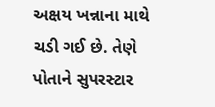અક્ષય ખન્નાના માથે ચડી ગઈ છે. તેણે પોતાને સુપરસ્ટાર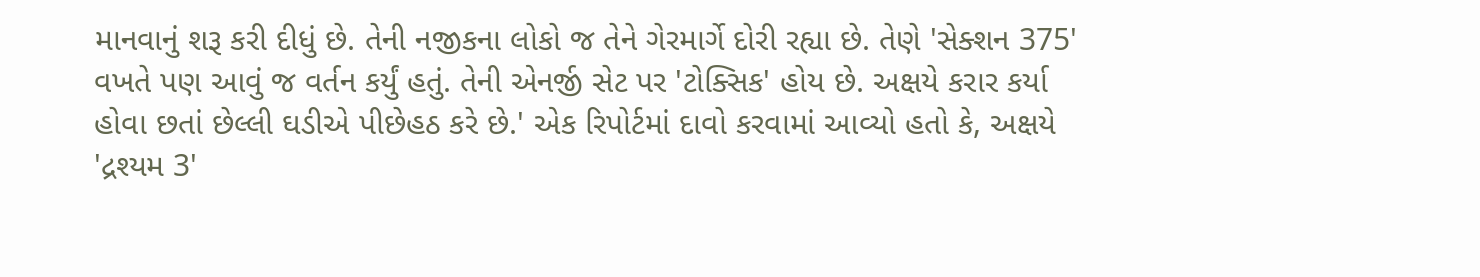માનવાનું શરૂ કરી દીધું છે. તેની નજીકના લોકો જ તેને ગેરમાર્ગે દોરી રહ્યા છે. તેણે 'સેક્શન 375' વખતે પણ આવું જ વર્તન કર્યું હતું. તેની એનર્જી સેટ પર 'ટોક્સિક' હોય છે. અક્ષયે કરાર કર્યા હોવા છતાં છેલ્લી ઘડીએ પીછેહઠ કરે છે.' એક રિપોર્ટમાં દાવો કરવામાં આવ્યો હતો કે, અક્ષયે 'દ્રશ્યમ 3'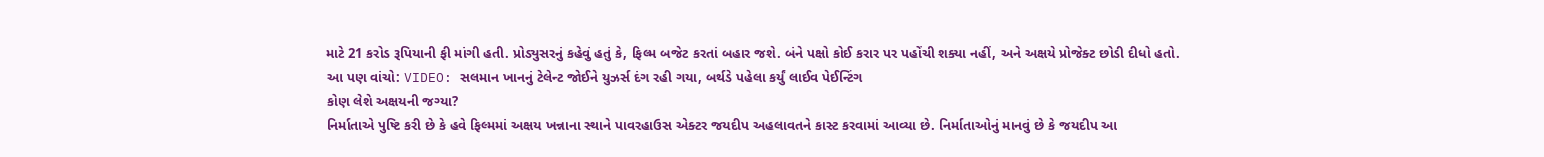માટે 21 કરોડ રૂપિયાની ફી માંગી હતી. પ્રોડ્યુસરનું કહેવું હતું કે, ફિલ્મ બજેટ કરતાં બહાર જશે. બંને પક્ષો કોઈ કરાર પર પહોંચી શક્યા નહીં, અને અક્ષયે પ્રોજેક્ટ છોડી દીધો હતો.
આ પણ વાંચો: VIDEO: સલમાન ખાનનું ટેલેન્ટ જોઈને યુઝર્સ દંગ રહી ગયા, બર્થડે પહેલા કર્યું લાઈવ પેઈન્ટિંગ
કોણ લેશે અક્ષયની જગ્યા?
નિર્માતાએ પુષ્ટિ કરી છે કે હવે ફિલ્મમાં અક્ષય ખન્નાના સ્થાને પાવરહાઉસ એક્ટર જયદીપ અહલાવતને કાસ્ટ કરવામાં આવ્યા છે. નિર્માતાઓનું માનવું છે કે જયદીપ આ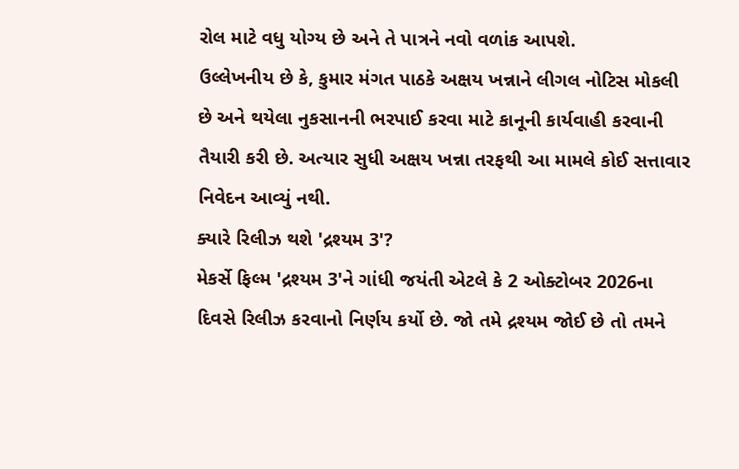રોલ માટે વધુ યોગ્ય છે અને તે પાત્રને નવો વળાંક આપશે.
ઉલ્લેખનીય છે કે, કુમાર મંગત પાઠકે અક્ષય ખન્નાને લીગલ નોટિસ મોકલી છે અને થયેલા નુકસાનની ભરપાઈ કરવા માટે કાનૂની કાર્યવાહી કરવાની તૈયારી કરી છે. અત્યાર સુધી અક્ષય ખન્ના તરફથી આ મામલે કોઈ સત્તાવાર નિવેદન આવ્યું નથી.
ક્યારે રિલીઝ થશે 'દ્રશ્યમ 3'?
મેકર્સે ફિલ્મ 'દ્રશ્યમ 3'ને ગાંધી જયંતી એટલે કે 2 ઓક્ટોબર 2026ના દિવસે રિલીઝ કરવાનો નિર્ણય કર્યો છે. જો તમે દ્રશ્યમ જોઈ છે તો તમને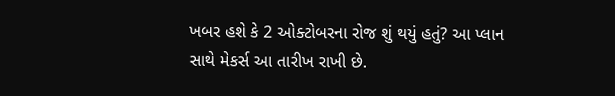ખબર હશે કે 2 ઓક્ટોબરના રોજ શું થયું હતું? આ પ્લાન સાથે મેકર્સ આ તારીખ રાખી છે.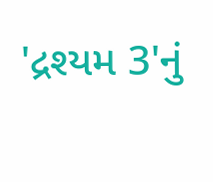'દ્રશ્યમ 3'નું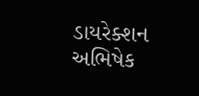ડાયરેક્શન અભિષેક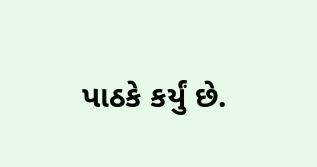પાઠકે કર્યું છે.